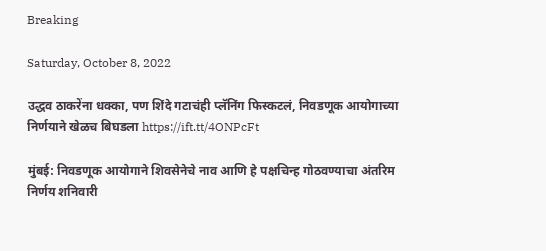Breaking

Saturday, October 8, 2022

उद्धव ठाकरेंना धक्का, पण शिंदे गटाचंही प्लॅनिंग फिस्कटलं, निवडणूक आयोगाच्या निर्णयाने खेळच बिघडला https://ift.tt/4ONPcFt

मुंबई: निवडणूक आयोगाने शिवसेनेचे नाव आणि हे पक्षचिन्ह गोठवण्याचा अंतरिम निर्णय शनिवारी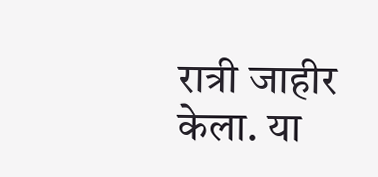रात्री जाहीर केला. या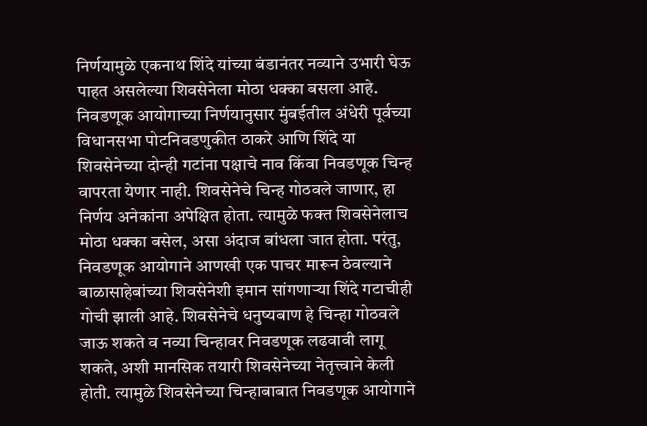निर्णयामुळे एकनाथ शिंदे यांच्या बंडानंतर नव्याने उभारी घेऊ पाहत असलेल्या शिवसेनेला मोठा धक्का बसला आहे. निवडणूक आयोगाच्या निर्णयानुसार मुंबईतील अंधेरी पूर्वच्या विधानसभा पोटनिवडणुकीत ठाकरे आणि शिंदे या शिवसेनेच्या दोन्ही गटांना पक्षाचे नाव किंवा निवडणूक चिन्ह वापरता येणार नाही. शिवसेनेचे चिन्ह गोठवले जाणार, हा निर्णय अनेकांना अपेक्षित होता. त्यामुळे फक्त शिवसेनेलाच मोठा धक्का बसेल, असा अंदाज बांधला जात होता. परंतु, निवडणूक आयोगाने आणखी एक पाचर मारून ठेवल्याने बाळासाहेबांच्या शिवसेनेशी इमान सांगणाऱ्या शिंदे गटाचीही गोची झाली आहे. शिवसेनेचे धनुष्यबाण हे चिन्हा गोठवले जाऊ शकते व नव्या चिन्हावर निवडणूक लढवावी लागू शकते, अशी मानसिक तयारी शिवसेनेच्या नेतृत्त्वाने केली होती. त्यामुळे शिवसेनेच्या चिन्हाबाबात निवडणूक आयोगाने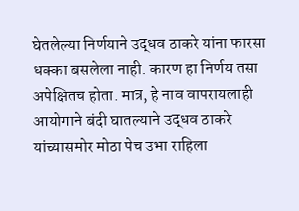घेतलेल्या निर्णयाने उद्धव ठाकरे यांना फारसा धक्का बसलेला नाही. कारण हा निर्णय तसा अपेक्षितच होता. मात्र, हे नाव वापरायलाही आयोगाने बंदी घातल्याने उद्धव ठाकरे यांच्यासमोर मोठा पेच उभा राहिला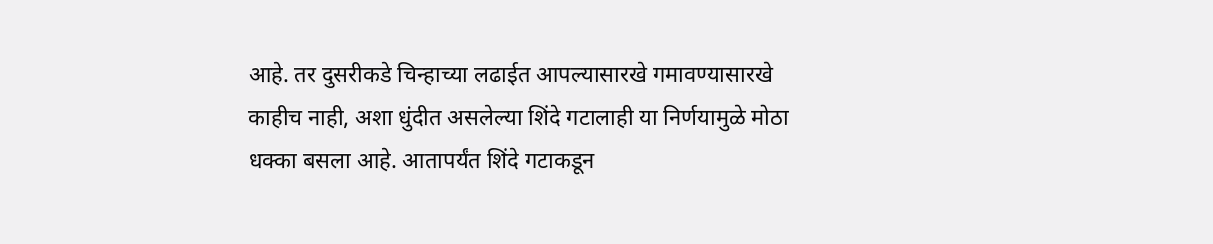आहे. तर दुसरीकडे चिन्हाच्या लढाईत आपल्यासारखे गमावण्यासारखे काहीच नाही, अशा धुंदीत असलेल्या शिंदे गटालाही या निर्णयामुळे मोठा धक्का बसला आहे. आतापर्यंत शिंदे गटाकडून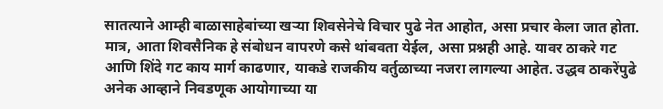सातत्याने आम्ही बाळासाहेबांच्या खऱ्या शिवसेनेचे विचार पुढे नेत आहोत, असा प्रचार केला जात होता. मात्र, आता शिवसैनिक हे संबोधन वापरणे कसे थांबवता येईल, असा प्रश्नही आहे. यावर ठाकरे गट आणि शिंदे गट काय मार्ग काढणार, याकडे राजकीय वर्तुळाच्या नजरा लागल्या आहेत. उद्धव ठाकरेंपुढे अनेक आव्हाने निवडणूक आयोगाच्या या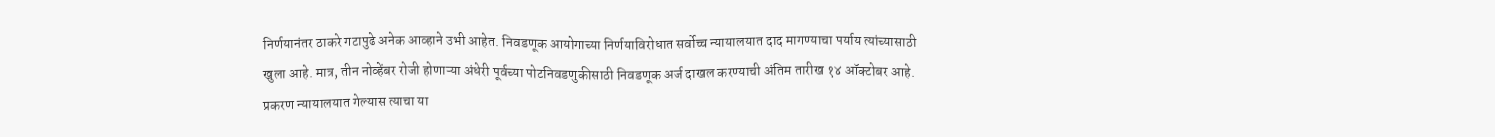निर्णयानंतर ठाकरे गटापुढे अनेक आव्हाने उभी आहेत. निवडणूक आयोगाच्या निर्णयाविरोधात सर्वोच्च न्यायालयात दाद मागण्याचा पर्याय त्यांच्यासाठी खुला आहे. मात्र, तीन नोव्हेंबर रोजी होणाऱ्या अंधेरी पूर्वच्या पोटनिवडणुकीसाठी निवडणूक अर्ज दाखल करण्याची अंतिम तारीख १४ ऑक्टोबर आहे. प्रकरण न्यायालयात गेल्यास त्याचा या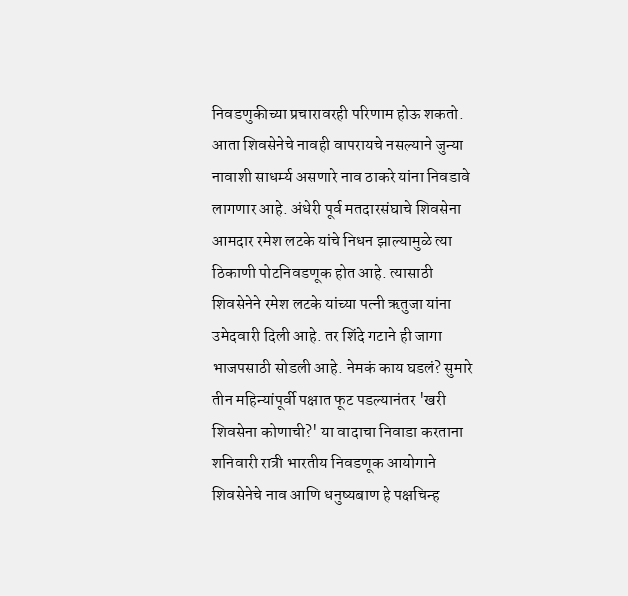निवडणुकीच्या प्रचारावरही परिणाम होऊ शकतो. आता शिवसेनेचे नावही वापरायचे नसल्याने जुन्या नावाशी साधर्म्य असणारे नाव ठाकरे यांना निवडावे लागणार आहे. अंधेरी पूर्व मतदारसंघाचे शिवसेना आमदार रमेश लटके यांचे निधन झाल्यामुळे त्या ठिकाणी पोटनिवडणूक होत आहे. त्यासाठी शिवसेनेने रमेश लटके यांच्या पत्नी ऋतुजा यांना उमेदवारी दिली आहे. तर शिंदे गटाने ही जागा भाजपसाठी सोडली आहे. नेमकं काय घडलं? सुमारे तीन महिन्यांपूर्वी पक्षात फूट पडल्यानंतर 'खरी शिवसेना कोणाची?' या वादाचा निवाडा करताना शनिवारी रात्री भारतीय निवडणूक आयोगाने शिवसेनेचे नाव आणि धनुष्यबाण हे पक्षचिन्ह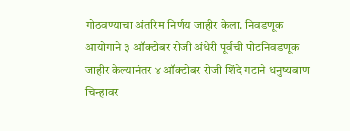गोठवण्याचा अंतरिम निर्णय जाहीर केला. निवडणूक आयोगाने ३ ऑक्टोबर रोजी अंधेरी पूर्वची पोटनिवडणूक जाहीर केल्यानंतर ४ ऑक्टोबर रोजी शिंदे गटाने धनुष्यबाण चिन्हावर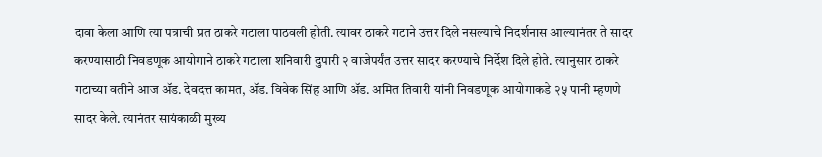दावा केला आणि त्या पत्राची प्रत ठाकरे गटाला पाठवली होती. त्यावर ठाकरे गटाने उत्तर दिले नसल्याचे निदर्शनास आल्यानंतर ते सादर करण्यासाठी निवडणूक आयोगाने ठाकरे गटाला शनिवारी दुपारी २ वाजेपर्यंत उत्तर सादर करण्याचे निर्देश दिले होते. त्यानुसार ठाकरे गटाच्या वतीने आज ॲड. देवदत्त कामत, ॲड. विवेक सिंह आणि ॲड. अमित तिवारी यांनी निवडणूक आयोगाकडे २५ पानी म्हणणे सादर केले. त्यानंतर सायंकाळी मुख्य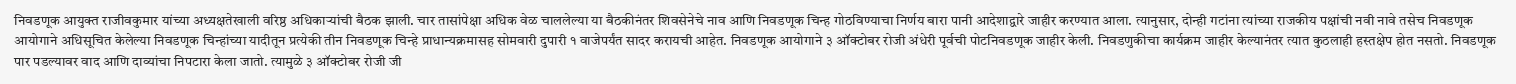निवडणूक आयुक्त राजीवकुमार यांच्या अध्यक्षतेखाली वरिष्ठ अधिकाऱ्यांची बैठक झाली. चार तासांपेक्षा अधिक वेळ चाललेल्या या बैठकीनंतर शिवसेनेचे नाव आणि निवडणूक चिन्ह गोठविण्याचा निर्णय बारा पानी आदेशाद्वारे जाहीर करण्यात आला. त्यानुसार, दोन्ही गटांना त्यांच्या राजकीय पक्षांची नवी नावे तसेच निवडणूक आयोगाने अधिसूचित केलेल्या निवडणूक चिन्हांच्या यादीतून प्रत्येकी तीन निवडणूक चिन्हे प्राधान्यक्रमासह सोमवारी दुपारी १ वाजेपर्यंत सादर करायची आहेत. निवडणूक आयोगाने ३ ऑक्टोबर रोजी अंधेरी पूर्वची पोटनिवडणूक जाहीर केली. निवडणुकीचा कार्यक्रम जाहीर केल्यानंतर त्यात कुठलाही हस्तक्षेप होत नसतो. निवडणूक पार पडल्यावर वाद आणि दाव्यांचा निपटारा केला जातो. त्यामुळे ३ ऑक्टोबर रोजी जी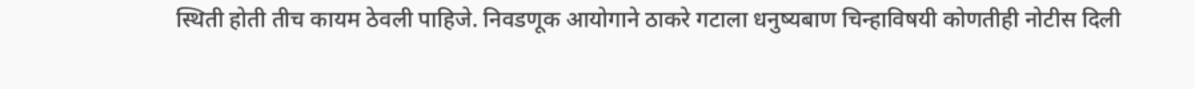स्थिती होती तीच कायम ठेवली पाहिजे. निवडणूक आयोगाने ठाकरे गटाला धनुष्यबाण चिन्हाविषयी कोणतीही नोटीस दिली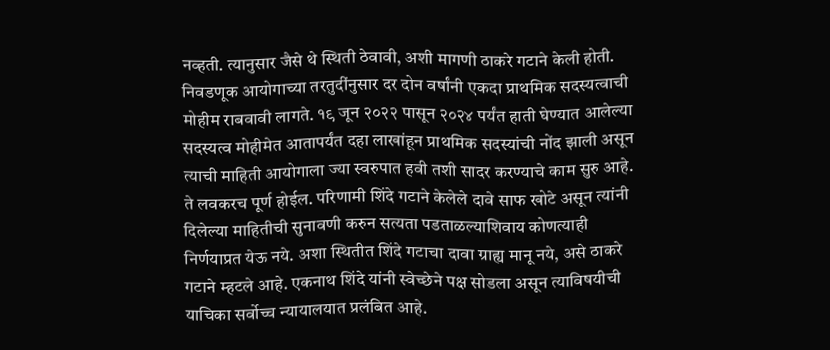नव्हती. त्यानुसार जैसे थे स्थिती ठेवावी, अशी मागणी ठाकरे गटाने केली होती. निवडणूक आयोगाच्या तरतुदींनुसार दर दोन वर्षांनी एकदा प्राथमिक सदस्यत्वाची मोहीम राबवावी लागते. १९ जून २०२२ पासून २०२४ पर्यंत हाती घेण्यात आलेल्या सदस्यत्व मोहीमेत आतापर्यंत दहा लाखांहून प्राथमिक सदस्यांची नोंद झाली असून त्याची माहिती आयोगाला ज्या स्वरुपात हवी तशी सादर करण्याचे काम सुरु आहे. ते लवकरच पूर्ण होईल. परिणामी शिंदे गटाने केलेले दावे साफ खोटे असून त्यांनी दिलेल्या माहितीची सुनावणी करुन सत्यता पडताळल्याशिवाय कोणत्याही निर्णयाप्रत येऊ नये. अशा स्थितीत शिंदे गटाचा दावा ग्राह्य मानू नये, असे ठाकरे गटाने म्हटले आहे. एकनाथ शिंदे यांनी स्वेच्छेने पक्ष सोडला असून त्याविषयीची याचिका सर्वोच्च न्यायालयात प्रलंबित आहे.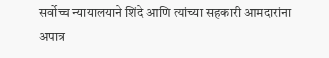सर्वोच्च न्यायालयाने शिंदे आणि त्यांच्या सहकारी आमदारांना अपात्र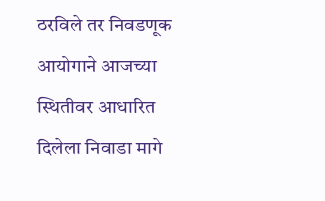ठरविले तर निवडणूक आयोगाने आजच्या स्थितीवर आधारित दिलेला निवाडा मागे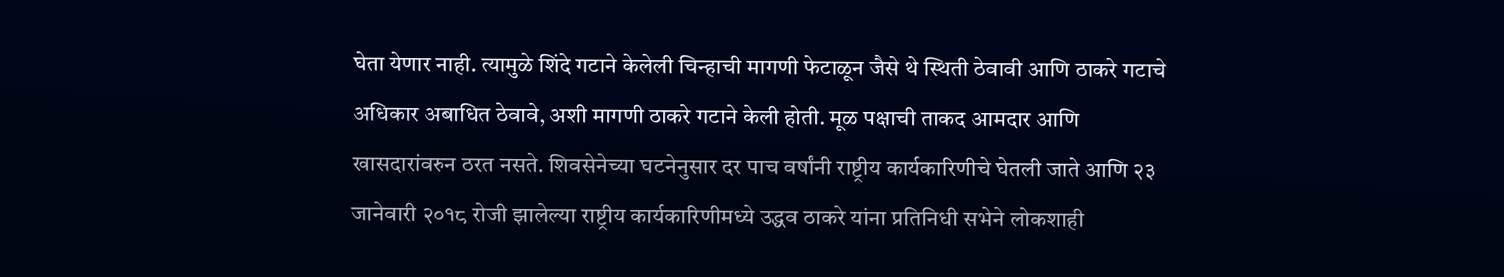घेता येणार नाही. त्यामुळे शिंदे गटाने केलेली चिन्हाची मागणी फेटाळून जैसे थे स्थिती ठेवावी आणि ठाकरे गटाचे अधिकार अबाधित ठेवावे, अशी मागणी ठाकरे गटाने केली होती. मूळ पक्षाची ताकद आमदार आणि खासदारांवरुन ठरत नसते. शिवसेनेच्या घटनेनुसार दर पाच वर्षांनी राष्ट्रीय कार्यकारिणीचे घेतली जाते आणि २३ जानेवारी २०१८ रोजी झालेल्या राष्ट्रीय कार्यकारिणीमध्ये उद्धव ठाकरे यांना प्रतिनिधी सभेने लोकशाही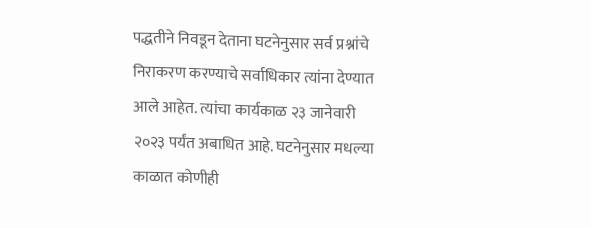पद्धतीने निवडून देताना घटनेनुसार सर्व प्रश्नांचे निराकरण करण्याचे सर्वाधिकार त्यांना देण्यात आले आहेत. त्यांचा कार्यकाळ २३ जानेवारी २०२३ पर्यंत अबाधित आहे. घटनेनुसार मधल्या काळात कोणीही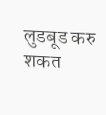लुडबूड करु शकत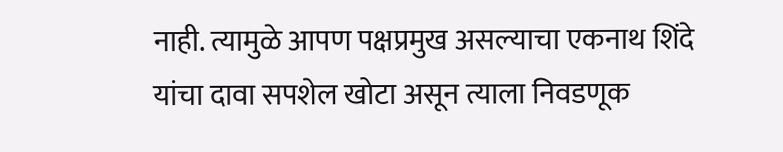नाही. त्यामुळे आपण पक्षप्रमुख असल्याचा एकनाथ शिंदे यांचा दावा सपशेल खोटा असून त्याला निवडणूक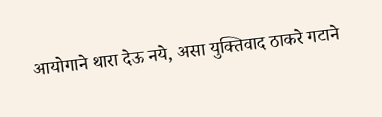आयोगाने थारा देऊ नये, असा युक्तिवाद ठाकरे गटाने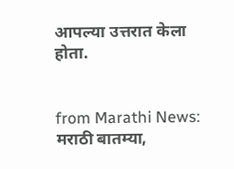आपल्या उत्तरात केला होता.


from Marathi News: मराठी बातम्या,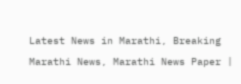Latest News in Marathi, Breaking Marathi News, Marathi News Paper |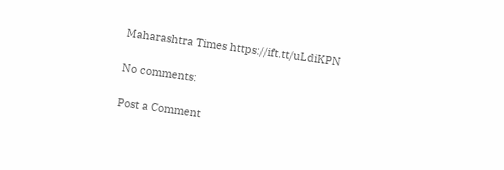Maharashtra Times https://ift.tt/uLdiKPN

No comments:

Post a Comment